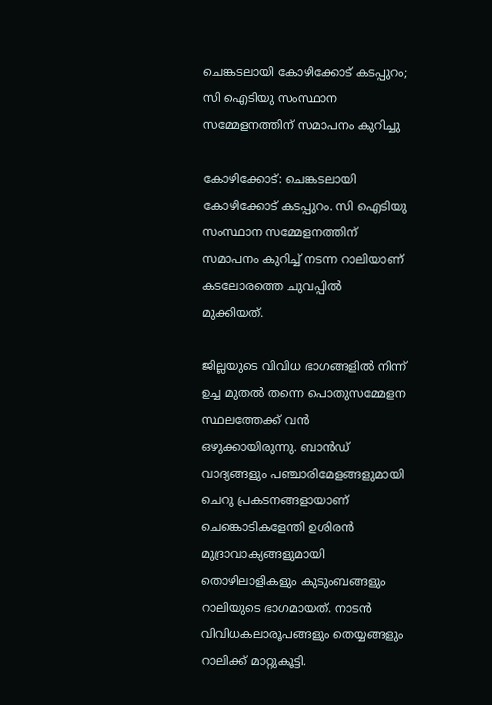ചെങ്കടലായി കോഴിക്കോട് കടപ്പുറം; സി ഐടിയു സംസ്ഥാന സമ്മേളനത്തിന് സമാപനം കുറിച്ചു

കോഴിക്കോട്: ചെങ്കടലായി കോഴിക്കോട് കടപ്പുറം. സി ഐടിയു സംസ്ഥാന സമ്മേളനത്തിന് സമാപനം കുറിച്ച് നടന്ന റാലിയാണ് കടലോരത്തെ ചുവപ്പിൽ മുക്കിയത്.

ജില്ലയുടെ വിവിധ ഭാഗങ്ങളിൽ നിന്ന് ഉച്ച മുതൽ തന്നെ പൊതുസമ്മേളന സ്ഥലത്തേക്ക് വൻ ഒഴുക്കായിരുന്നു. ബാൻഡ് വാദ്യങ്ങളും പഞ്ചാരിമേളങ്ങളുമായി ചെറു പ്രകടനങ്ങളായാണ് ചെങ്കൊടികളേന്തി ഉശിരൻ മുദ്രാവാക്യങ്ങളുമായി തൊഴിലാളികളും കുടുംബങ്ങളും റാലിയുടെ ഭാഗമായത്. നാടൻ വിവിധകലാരൂപങ്ങളും തെയ്യങ്ങളും റാലിക്ക് മാറ്റുകൂട്ടി.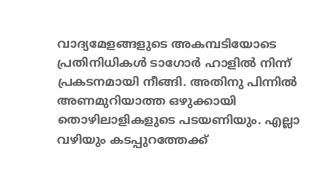വാദ്യമേളങ്ങളുടെ അകമ്പടിയോടെ പ്രതിനിധികൾ ടാഗോർ ഹാളിൽ നിന്ന് പ്രകടനമായി നീങ്ങി. അതിനു പിന്നിൽ അണമുറിയാത്ത ഒഴുക്കായി തൊഴിലാളികളുടെ പടയണിയും. എല്ലാ വഴിയും കടപ്പുറത്തേക്ക്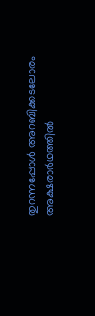തുറന്നപ്പോൾ അറബിക്കടലോരം അക്ഷരാർഥത്തിൽ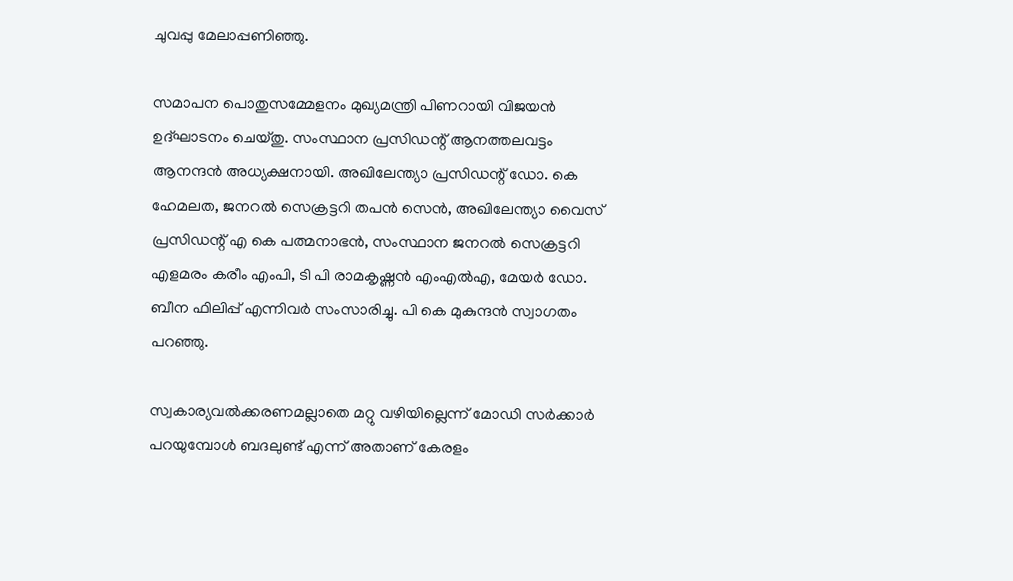ചുവപ്പു മേലാപ്പണിഞ്ഞു.

സമാപന പൊതുസമ്മേളനം മുഖ്യമന്ത്രി പിണറായി വിജയൻ ഉദ്ഘാടനം ചെയ്തു. സംസ്ഥാന പ്രസിഡന്റ് ആനത്തലവട്ടം ആനന്ദൻ അധ്യക്ഷനായി. അഖിലേന്ത്യാ പ്രസിഡന്റ് ഡോ. കെ ഹേമലത, ജനറൽ സെക്രട്ടറി തപൻ സെൻ, അഖിലേന്ത്യാ വൈസ് പ്രസിഡന്റ് എ കെ പത്മനാഭൻ, സംസ്ഥാന ജനറൽ സെക്രട്ടറി എളമരം കരീം എംപി, ടി പി രാമകൃഷ്ണൻ എംഎൽഎ, മേയർ ഡോ. ബീന ഫിലിപ്പ് എന്നിവർ സംസാരിച്ചു. പി കെ മുകുന്ദൻ സ്വാഗതം പറഞ്ഞു.

സ്വകാര്യവൽക്കരണമല്ലാതെ മറ്റു വഴിയില്ലെന്ന് മോഡി സർക്കാർ പറയുമ്പോൾ ബദലുണ്ട് എന്ന് അതാണ് കേരളം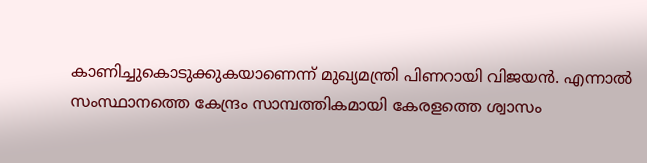കാണിച്ചുകൊടുക്കുകയാണെന്ന് മുഖ്യമന്ത്രി പിണറായി വിജയൻ. എന്നാൽ സംസ്ഥാനത്തെ കേന്ദ്രം സാമ്പത്തികമായി കേരളത്തെ ശ്വാസം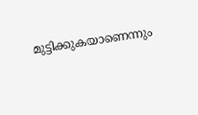മുട്ടിക്കുകയാണെന്നും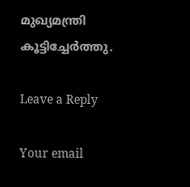മുഖ്യമന്ത്രി കൂട്ടിച്ചേർത്തു.

Leave a Reply

Your email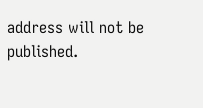address will not be published.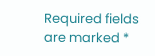Required fields are marked *